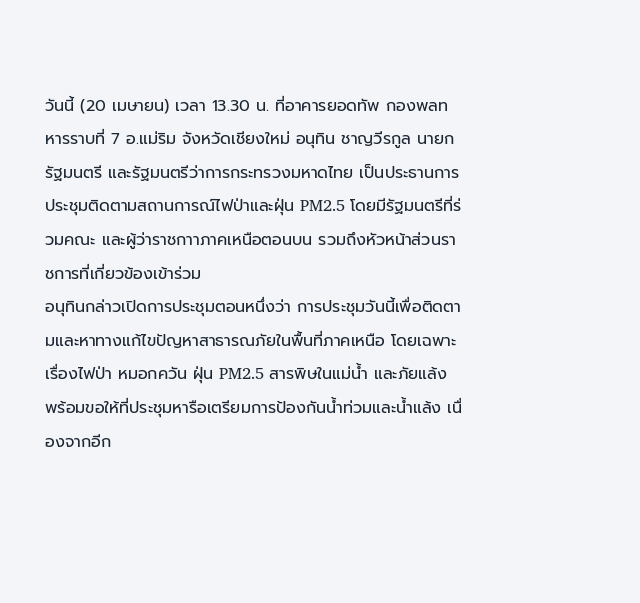วันนี้ (20 เมษายน) เวลา 13.30 น. ที่อาคารยอดทัพ กองพลทหารราบที่ 7 อ.แม่ริม จังหวัดเชียงใหม่ อนุทิน ชาญวีรกูล นายกรัฐมนตรี และรัฐมนตรีว่าการกระทรวงมหาดไทย เป็นประธานการประชุมติดตามสถานการณ์ไฟป่าและฝุ่น PM2.5 โดยมีรัฐมนตรีที่ร่วมคณะ และผู้ว่าราชกาาภาคเหนือตอนบน รวมถึงหัวหน้าส่วนราชการที่เกี่ยวข้องเข้าร่วม
อนุทินกล่าวเปิดการประชุมตอนหนึ่งว่า การประชุมวันนี้เพื่อติดตามและหาทางแก้ไขปัญหาสาธารณภัยในพื้นที่ภาคเหนือ โดยเฉพาะเรื่องไฟป่า หมอกควัน ฝุ่น PM2.5 สารพิษในแม่น้ำ และภัยแล้ง พร้อมขอให้ที่ประชุมหารือเตรียมการป้องกันน้ำท่วมและน้ำแล้ง เนื่องจากอีก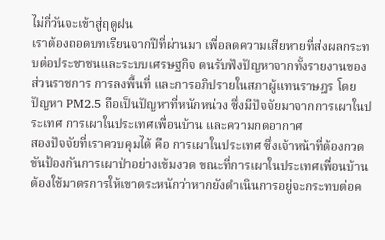ไม่กี่วันจะเข้าสู่ฤดูฝน
เราต้องถอดบทเรียนจากปีที่ผ่านมา เพื่อลดความเสียหายที่ส่งผลกระทบต่อประชาชนและระบบเศรษฐกิจ ตนรับฟังปัญหาจากทั้งรายงานของส่วนราชการ การลงพื้นที่ และการอภิปรายในสภาผู้แทนราษฎร โดยปัญหา PM2.5 ถือเป็นปัญหาที่หนักหน่วง ซึ่งมีปัจจัยมาจากการเผาในประเทศ การเผาในประเทศเพื่อนบ้าน และความกดอากาศ
สองปัจจัยที่เราควบคุมได้ คือ การเผาในประเทศ ซึ่งเจ้าหน้าที่ต้องกวดขันป้องกันการเผาป่าอย่างเข้มงวด ขณะที่การเผาในประเทศเพื่อนบ้าน ต้องใช้มาตรการให้เขาตระหนักว่าหากยังดำเนินการอยู่จะกระทบต่อค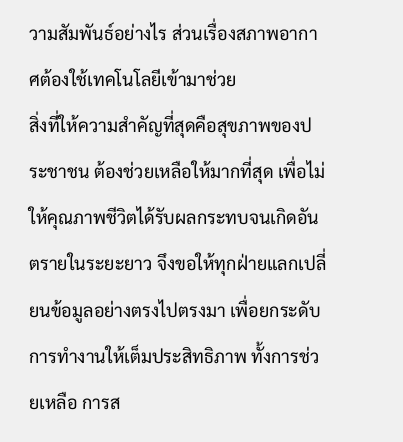วามสัมพันธ์อย่างไร ส่วนเรื่องสภาพอากาศต้องใช้เทคโนโลยีเข้ามาช่วย
สิ่งที่ให้ความสำคัญที่สุดคือสุขภาพของประชาชน ต้องช่วยเหลือให้มากที่สุด เพื่อไม่ให้คุณภาพชีวิตได้รับผลกระทบจนเกิดอันตรายในระยะยาว จึงขอให้ทุกฝ่ายแลกเปลี่ยนข้อมูลอย่างตรงไปตรงมา เพื่อยกระดับการทำงานให้เต็มประสิทธิภาพ ทั้งการช่วยเหลือ การส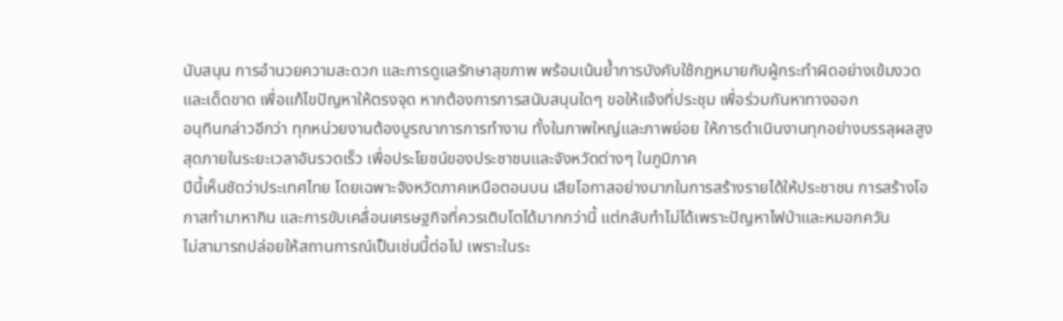นับสนุน การอำนวยความสะดวก และการดูแลรักษาสุขภาพ พร้อมเน้นย้ำการบังคับใช้กฎหมายกับผู้กระทำผิดอย่างเข้มงวดและเด็ดขาด เพื่อแก้ไขปัญหาให้ตรงจุด หากต้องการการสนับสนุนใดๆ ขอให้แจ้งที่ประชุม เพื่อร่วมกันหาทางออก
อนุทินกล่าวอีกว่า ทุกหน่วยงานต้องบูรณาการการทำงาน ทั้งในภาพใหญ่และภาพย่อย ให้การดำเนินงานทุกอย่างบรรลุผลสูงสุดภายในระยะเวลาอันรวดเร็ว เพื่อประโยชน์ของประชาชนและจังหวัดต่างๆ ในภูมิภาค
ปีนี้เห็นชัดว่าประเทศไทย โดยเฉพาะจังหวัดภาคเหนือตอนบน เสียโอกาสอย่างมากในการสร้างรายได้ให้ประชาชน การสร้างโอกาสทำมาหากิน และการขับเคลื่อนเศรษฐกิจที่ควรเติบโตได้มากกว่านี้ แต่กลับทำไม่ได้เพราะปัญหาไฟป่าและหมอกควัน
ไม่สามารถปล่อยให้สถานการณ์เป็นเช่นนี้ต่อไป เพราะในระ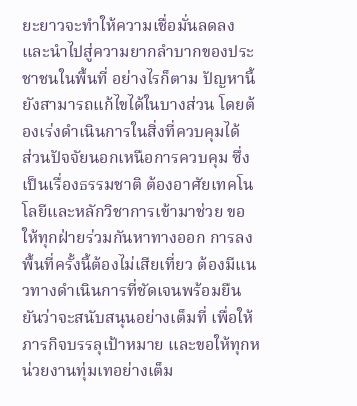ยะยาวจะทำให้ความเชื่อมั่นลดลง และนำไปสู่ความยากลำบากของประชาชนในพื้นที่ อย่างไรก็ตาม ปัญหานี้ยังสามารถแก้ไขได้ในบางส่วน โดยต้องเร่งดำเนินการในสิ่งที่ควบคุมได้
ส่วนปัจจัยนอกเหนือการควบคุม ซึ่งเป็นเรื่องธรรมชาติ ต้องอาศัยเทคโนโลยีและหลักวิชาการเข้ามาช่วย ขอให้ทุกฝ่ายร่วมกันหาทางออก การลงพื้นที่ครั้งนี้ต้องไม่เสียเที่ยว ต้องมีแนวทางดำเนินการที่ชัดเจนพร้อมยืนยันว่าจะสนับสนุนอย่างเต็มที่ เพื่อให้ภารกิจบรรลุเป้าหมาย และขอให้ทุกหน่วยงานทุ่มเทอย่างเต็ม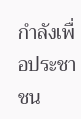กำลังเพื่อประชาชน